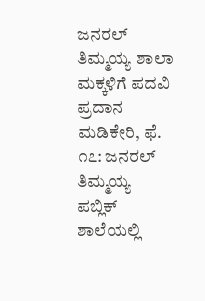ಜನರಲ್ ತಿಮ್ಮಯ್ಯ ಶಾಲಾ ಮಕ್ಕಳಿಗೆ ಪದವಿ ಪ್ರದಾನ ಮಡಿಕೇರಿ, ಫೆ. ೧೭: ಜನರಲ್ ತಿಮ್ಮಯ್ಯ ಪಬ್ಲಿಕ್ ಶಾಲೆಯಲ್ಲಿ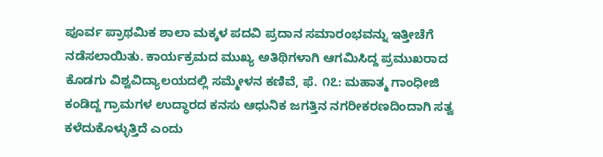ಪೂರ್ವ ಪ್ರಾಥಮಿಕ ಶಾಲಾ ಮಕ್ಕಳ ಪದವಿ ಪ್ರದಾನ ಸಮಾರಂಭವನ್ನು ಇತ್ತೀಚೆಗೆ ನಡೆಸಲಾಯಿತು. ಕಾರ್ಯಕ್ರಮದ ಮುಖ್ಯ ಅತಿಥಿಗಳಾಗಿ ಆಗಮಿಸಿದ್ದ ಪ್ರಮುಖರಾದ
ಕೊಡಗು ವಿಶ್ವವಿದ್ಯಾಲಯದಲ್ಲಿ ಸಮ್ಮೇಳನ ಕಣಿವೆ, ಫೆ. ೧೭: ಮಹಾತ್ಮ ಗಾಂಧೀಜಿ ಕಂಡಿದ್ದ ಗ್ರಾಮಗಳ ಉದ್ಧಾರದ ಕನಸು ಆಧುನಿಕ ಜಗತ್ತಿನ ನಗರೀಕರಣದಿಂದಾಗಿ ಸತ್ವ ಕಳೆದುಕೊಳ್ಳುತ್ತಿದೆ ಎಂದು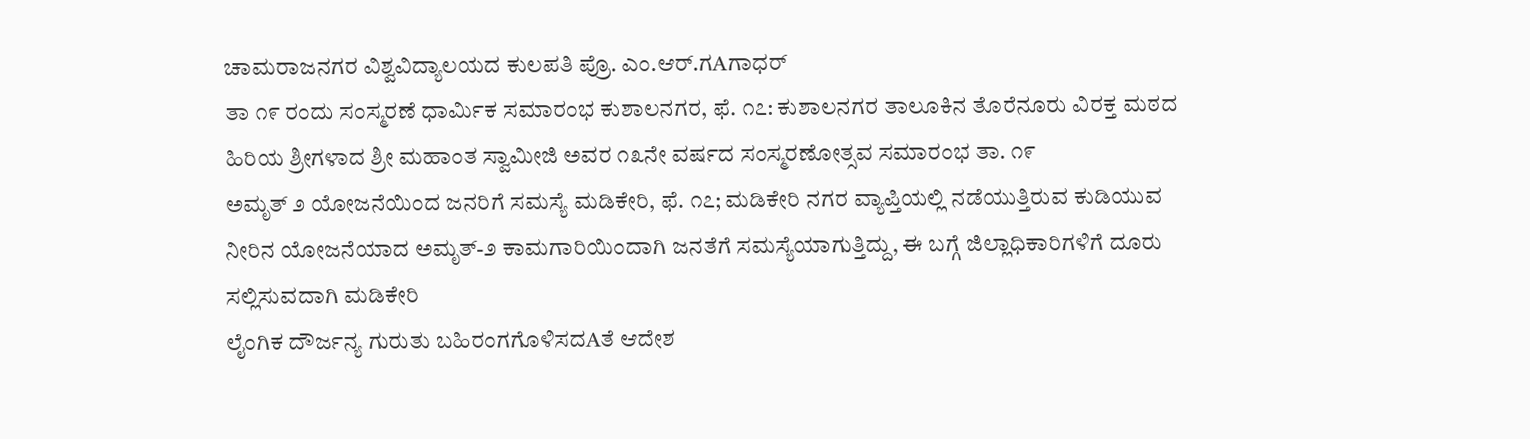ಚಾಮರಾಜನಗರ ವಿಶ್ವವಿದ್ಯಾಲಯದ ಕುಲಪತಿ ಪ್ರೊ. ಎಂ.ಆರ್.ಗAಗಾಧರ್
ತಾ ೧೯ ರಂದು ಸಂಸ್ಮರಣೆ ಧಾರ್ಮಿಕ ಸಮಾರಂಭ ಕುಶಾಲನಗರ, ಫೆ. ೧೭: ಕುಶಾಲನಗರ ತಾಲೂಕಿನ ತೊರೆನೂರು ವಿರಕ್ತ ಮಠದ ಹಿರಿಯ ಶ್ರೀಗಳಾದ ಶ್ರೀ ಮಹಾಂತ ಸ್ವಾಮೀಜಿ ಅವರ ೧೩ನೇ ವರ್ಷದ ಸಂಸ್ಮರಣೋತ್ಸವ ಸಮಾರಂಭ ತಾ. ೧೯
ಅಮೃತ್ ೨ ಯೋಜನೆಯಿಂದ ಜನರಿಗೆ ಸಮಸ್ಯೆ ಮಡಿಕೇರಿ, ಫೆ. ೧೭; ಮಡಿಕೇರಿ ನಗರ ವ್ಯಾಪ್ತಿಯಲ್ಲಿ ನಡೆಯುತ್ತಿರುವ ಕುಡಿಯುವ ನೀರಿನ ಯೋಜನೆಯಾದ ಅಮೃತ್-೨ ಕಾಮಗಾರಿಯಿಂದಾಗಿ ಜನತೆಗೆ ಸಮಸ್ಯೆಯಾಗುತ್ತಿದ್ದು, ಈ ಬಗ್ಗೆ ಜಿಲ್ಲಾಧಿಕಾರಿಗಳಿಗೆ ದೂರು ಸಲ್ಲಿಸುವದಾಗಿ ಮಡಿಕೇರಿ
ಲೈಂಗಿಕ ದೌರ್ಜನ್ಯ ಗುರುತು ಬಹಿರಂಗಗೊಳಿಸದAತೆ ಆದೇಶ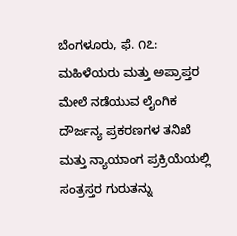ಬೆಂಗಳೂರು, ಫೆ. ೧೭: ಮಹಿಳೆಯರು ಮತ್ತು ಅಪ್ರಾಪ್ತರ ಮೇಲೆ ನಡೆಯುವ ಲೈಂಗಿಕ ದೌರ್ಜನ್ಯ ಪ್ರಕರಣಗಳ ತನಿಖೆ ಮತ್ತು ನ್ಯಾಯಾಂಗ ಪ್ರಕ್ರಿಯೆಯಲ್ಲಿ ಸಂತ್ರಸ್ತರ ಗುರುತನ್ನು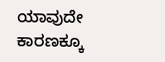ಯಾವುದೇ ಕಾರಣಕ್ಕೂ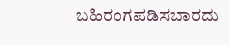ಬಹಿರಂಗಪಡಿಸಬಾರದು